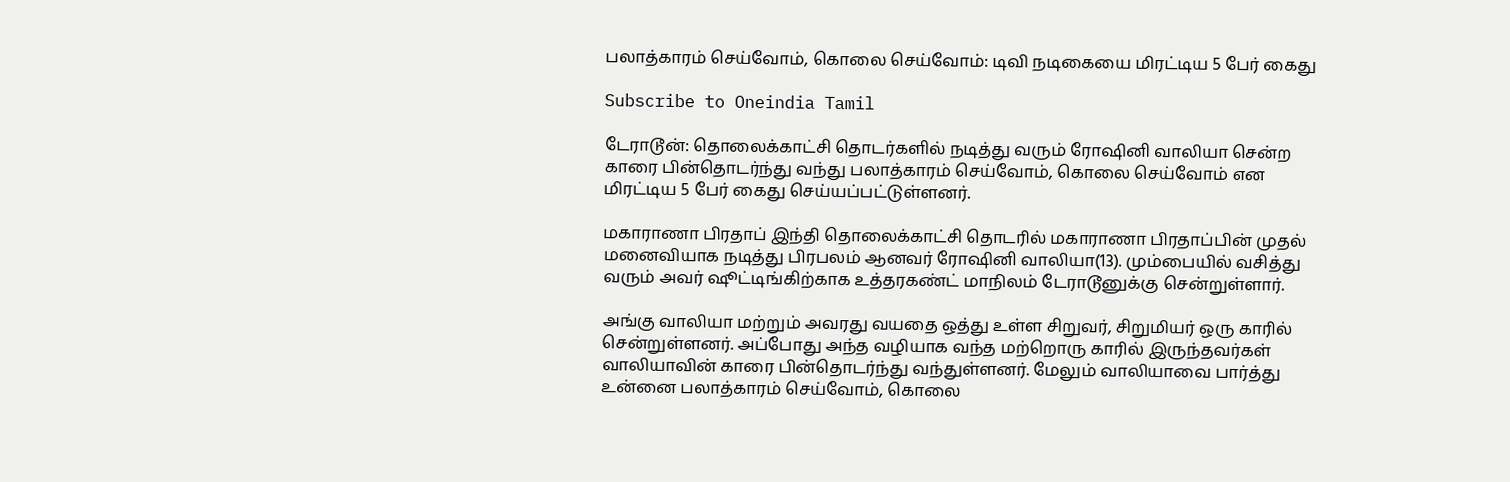பலாத்காரம் செய்வோம், கொலை செய்வோம்: டிவி நடிகையை மிரட்டிய 5 பேர் கைது

Subscribe to Oneindia Tamil

டேராடூன்: தொலைக்காட்சி தொடர்களில் நடித்து வரும் ரோஷினி வாலியா சென்ற காரை பின்தொடர்ந்து வந்து பலாத்காரம் செய்வோம், கொலை செய்வோம் என மிரட்டிய 5 பேர் கைது செய்யப்பட்டுள்ளனர்.

மகாராணா பிரதாப் இந்தி தொலைக்காட்சி தொடரில் மகாராணா பிரதாப்பின் முதல் மனைவியாக நடித்து பிரபலம் ஆனவர் ரோஷினி வாலியா(13). மும்பையில் வசித்து வரும் அவர் ஷூட்டிங்கிற்காக உத்தரகண்ட் மாநிலம் டேராடூனுக்கு சென்றுள்ளார்.

அங்கு வாலியா மற்றும் அவரது வயதை ஒத்து உள்ள சிறுவர், சிறுமியர் ஒரு காரில் சென்றுள்ளனர். அப்போது அந்த வழியாக வந்த மற்றொரு காரில் இருந்தவர்கள் வாலியாவின் காரை பின்தொடர்ந்து வந்துள்ளனர். மேலும் வாலியாவை பார்த்து உன்னை பலாத்காரம் செய்வோம், கொலை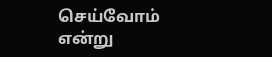செய்வோம் என்று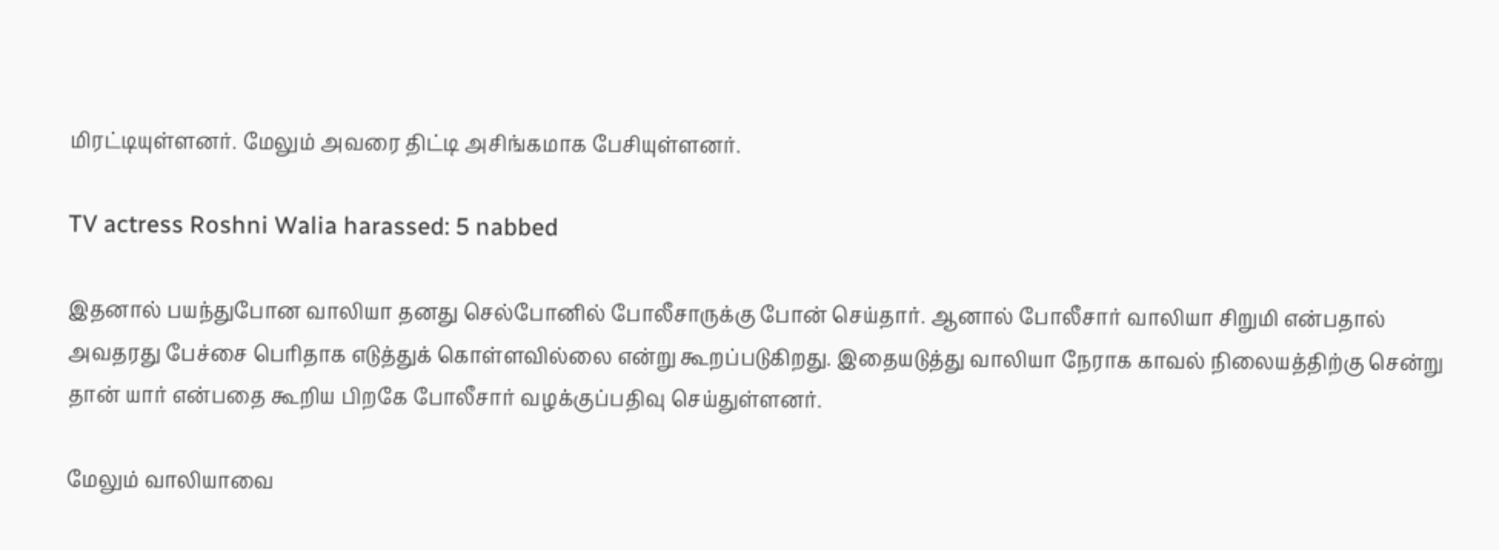மிரட்டியுள்ளனர். மேலும் அவரை திட்டி அசிங்கமாக பேசியுள்ளனர்.

TV actress Roshni Walia harassed: 5 nabbed

இதனால் பயந்துபோன வாலியா தனது செல்போனில் போலீசாருக்கு போன் செய்தார். ஆனால் போலீசார் வாலியா சிறுமி என்பதால் அவதரது பேச்சை பெரிதாக எடுத்துக் கொள்ளவில்லை என்று கூறப்படுகிறது. இதையடுத்து வாலியா நேராக காவல் நிலையத்திற்கு சென்று தான் யார் என்பதை கூறிய பிறகே போலீசார் வழக்குப்பதிவு செய்துள்ளனர்.

மேலும் வாலியாவை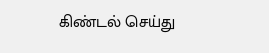கிண்டல் செய்து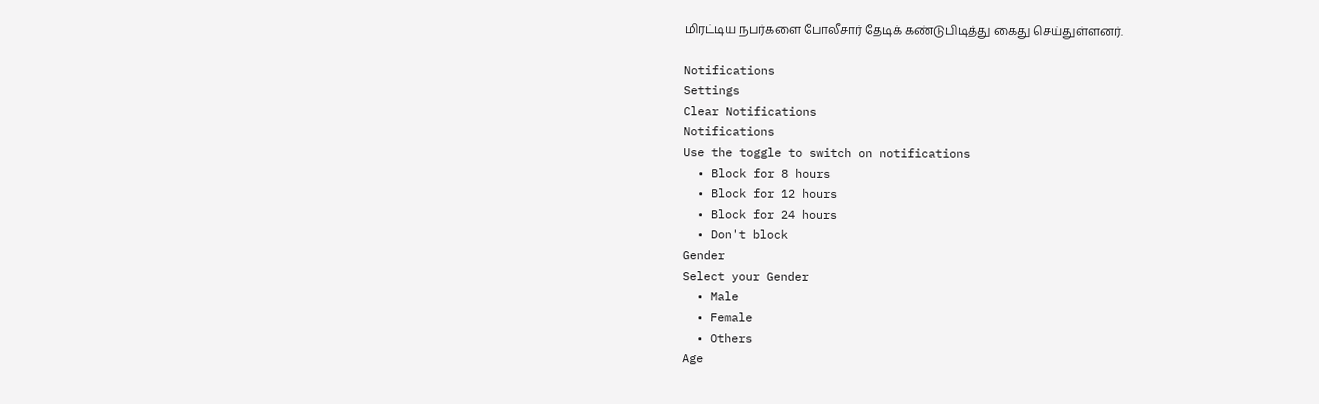மிரட்டிய நபர்களை போலீசார் தேடிக் கண்டுபிடித்து கைது செய்துள்ளனர்.

Notifications
Settings
Clear Notifications
Notifications
Use the toggle to switch on notifications
  • Block for 8 hours
  • Block for 12 hours
  • Block for 24 hours
  • Don't block
Gender
Select your Gender
  • Male
  • Female
  • Others
Age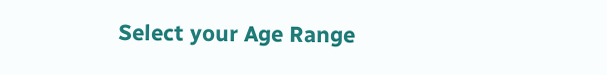Select your Age Range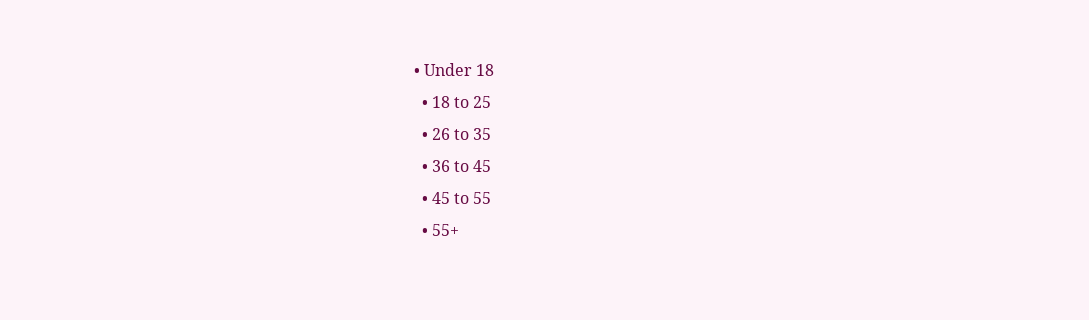• Under 18
  • 18 to 25
  • 26 to 35
  • 36 to 45
  • 45 to 55
  • 55+